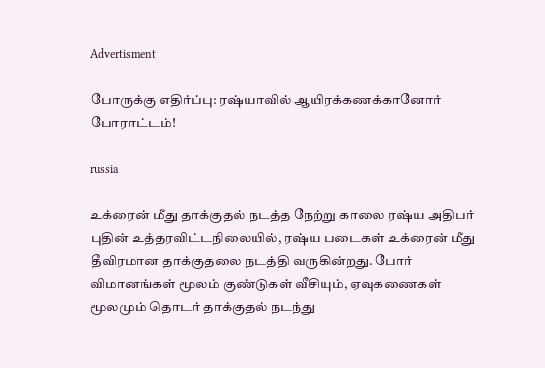Advertisment

போருக்கு எதிர்ப்பு: ரஷ்யாவில் ஆயிரக்கணக்கானோர் போராட்டம்!

russia

உக்ரைன் மீது தாக்குதல் நடத்த நேற்று காலை ரஷ்ய அதிபர் புதின் உத்தரவிட்டநிலையில், ரஷ்ய படைகள் உக்ரைன் மீது தீவிரமான தாக்குதலை நடத்தி வருகின்றது. போர் விமானங்கள் மூலம் குண்டுகள் வீசியும், ஏவுகணைகள் மூலமும் தொடர் தாக்குதல் நடந்து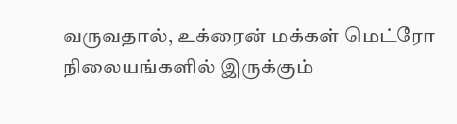வருவதால், உக்ரைன் மக்கள் மெட்ரோ நிலையங்களில் இருக்கும்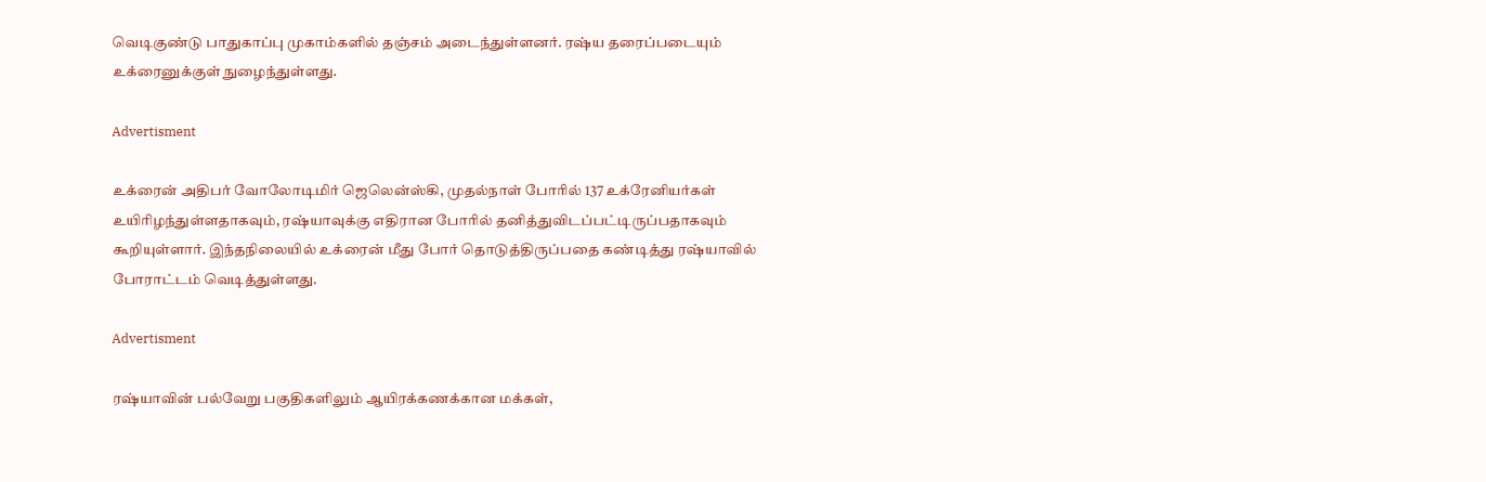வெடிகுண்டு பாதுகாப்பு முகாம்களில் தஞ்சம் அடைந்துள்ளனர். ரஷ்ய தரைப்படையும் உக்ரைனுக்குள் நுழைந்துள்ளது.

Advertisment

உக்ரைன் அதிபர் வோலோடிமிர் ஜெலென்ஸ்கி, முதல்நாள் போரில் 137 உக்ரேனியர்கள் உயிரிழந்துள்ளதாகவும், ரஷ்யாவுக்கு எதிரான போரில் தனித்துவிடப்பட்டிருப்பதாகவும் கூறியுள்ளார். இந்தநிலையில் உக்ரைன் மீது போர் தொடுத்திருப்பதை கண்டித்து ரஷ்யாவில் போராட்டம் வெடித்துள்ளது.

Advertisment

ரஷ்யாவின் பல்வேறு பகுதிகளிலும் ஆயிரக்கணக்கான மக்கள்,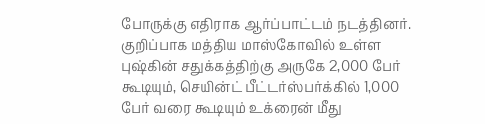போருக்கு எதிராக ஆர்ப்பாட்டம் நடத்தினர். குறிப்பாக மத்திய மாஸ்கோவில் உள்ள புஷ்கின் சதுக்கத்திற்கு அருகே 2,000 பேர் கூடியும், செயின்ட் பீட்டர்ஸ்பர்க்கில் 1,000 பேர் வரை கூடியும் உக்ரைன் மீது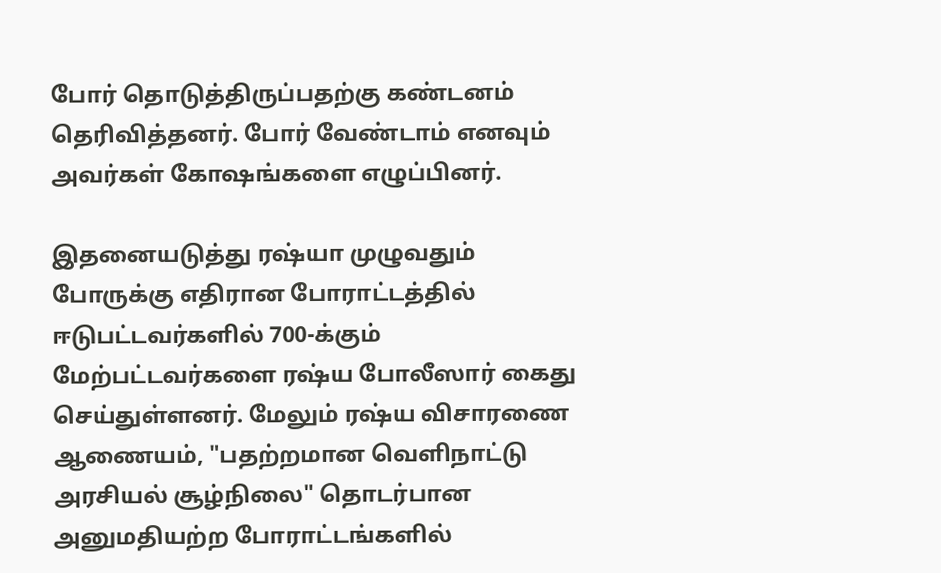போர் தொடுத்திருப்பதற்கு கண்டனம் தெரிவித்தனர். போர் வேண்டாம் எனவும் அவர்கள் கோஷங்களை எழுப்பினர்.

இதனையடுத்து ரஷ்யா முழுவதும் போருக்கு எதிரான போராட்டத்தில் ஈடுபட்டவர்களில் 700-க்கும் மேற்பட்டவர்களை ரஷ்ய போலீஸார் கைது செய்துள்ளனர். மேலும் ரஷ்ய விசாரணை ஆணையம், "பதற்றமான வெளிநாட்டு அரசியல் சூழ்நிலை" தொடர்பான அனுமதியற்ற போராட்டங்களில்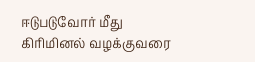ஈடுபடுவோர் மீது கிரிமினல் வழக்குவரை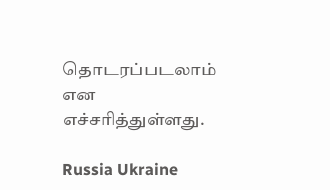தொடரப்படலாம் என எச்சரித்துள்ளது.

Russia Ukraine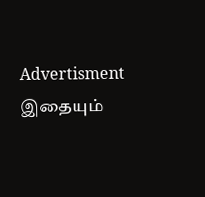Advertisment
இதையும்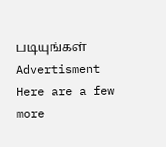படியுங்கள்
Advertisment
Here are a few more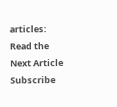articles:
Read the Next Article
Subscribe